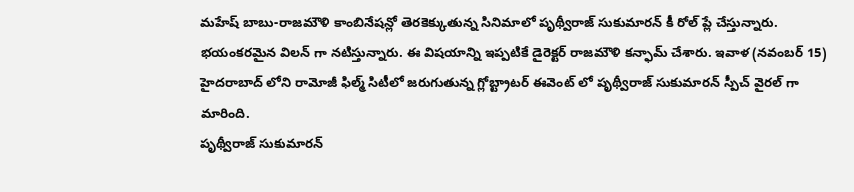మహేష్ బాబు-రాజమౌళి కాంబినేషన్లో తెరకెక్కుతున్న సినిమాలో పృథ్వీరాజ్ సుకుమారన్ కీ రోల్ ప్లే చేస్తున్నారు. భయంకరమైన విలన్ గా నటిస్తున్నారు. ఈ విషయాన్ని ఇప్పటికే డైరెక్టర్ రాజమౌళి కన్ఫామ్ చేశారు. ఇవాళ (నవంబర్ 15) హైదరాబాద్ లోని రామోజీ ఫిల్మ్ సిటీలో జరుగుతున్న గ్లోబ్ట్రాటర్ ఈవెంట్ లో పృథ్వీరాజ్ సుకుమారన్ స్పీచ్ వైరల్ గా మారింది.
పృథ్వీరాజ్ సుకుమారన్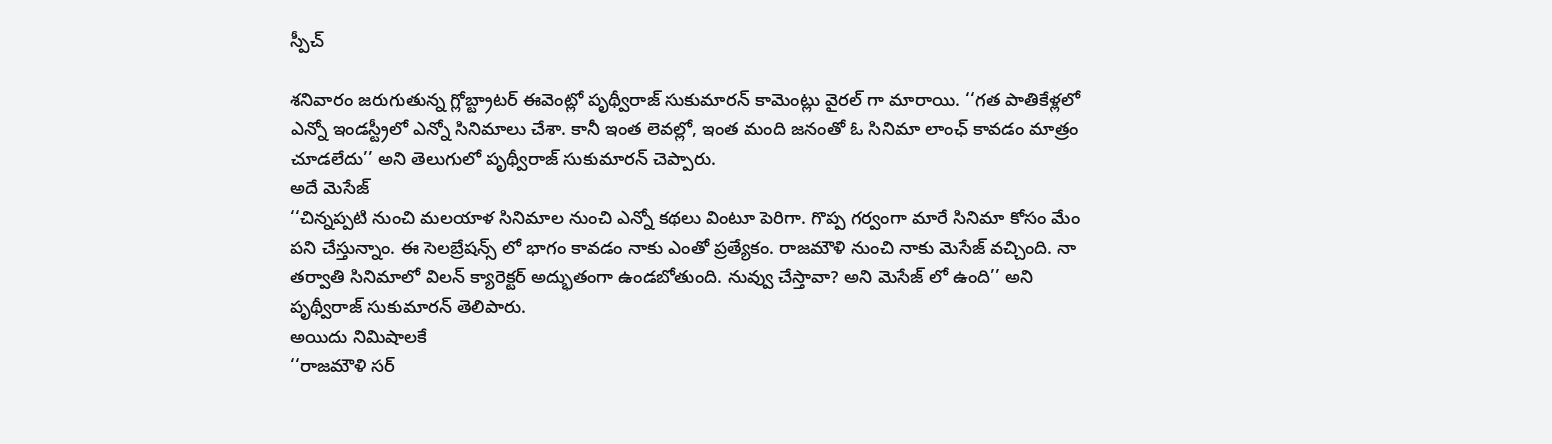స్పీచ్

శనివారం జరుగుతున్న గ్లోబ్ట్రాటర్ ఈవెంట్లో పృథ్వీరాజ్ సుకుమారన్ కామెంట్లు వైరల్ గా మారాయి. ‘‘గత పాతికేళ్లలో ఎన్నో ఇండస్ట్రీలో ఎన్నో సినిమాలు చేశా. కానీ ఇంత లెవల్లో, ఇంత మంది జనంతో ఓ సినిమా లాంఛ్ కావడం మాత్రం చూడలేదు’’ అని తెలుగులో పృథ్వీరాజ్ సుకుమారన్ చెప్పారు.
అదే మెసేజ్
‘‘చిన్నప్పటి నుంచి మలయాళ సినిమాల నుంచి ఎన్నో కథలు వింటూ పెరిగా. గొప్ప గర్వంగా మారే సినిమా కోసం మేం పని చేస్తున్నాం. ఈ సెలబ్రేషన్స్ లో భాగం కావడం నాకు ఎంతో ప్రత్యేకం. రాజమౌళి నుంచి నాకు మెసేజ్ వచ్చింది. నా తర్వాతి సినిమాలో విలన్ క్యారెక్టర్ అద్భుతంగా ఉండబోతుంది. నువ్వు చేస్తావా? అని మెసేజ్ లో ఉంది’’ అని పృథ్వీరాజ్ సుకుమారన్ తెలిపారు.
అయిదు నిమిషాలకే
‘‘రాజమౌళి సర్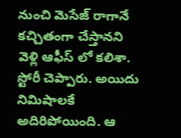నుంచి మెసేజ్ రాగానే కచ్చితంగా చేస్తానని వెళ్లి ఆఫీస్ లో కలిశా. స్టోరీ చెప్పారు. అయిదు నిమిషాలకే అదిరిపోయింది. ఆ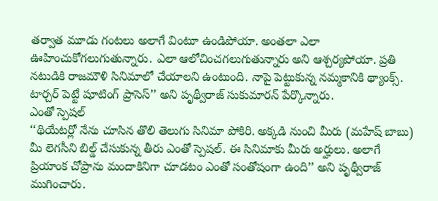తర్వాత మూడు గంటలు అలాగే వింటూ ఉండిపోయా. అంతలా ఎలా ఊహించుకోగలుగుతున్నారు. ఎలా ఆలోచించగలుగుతున్నారు అని ఆశ్చర్యపోయా. ప్రతి నటుడికి రాజమౌళి సినిమాలో చేయాలని ఉంటుంది. నాపై పెట్టుకున్న నమ్మకానికి థ్యాంక్స్. టార్చర్ పెట్టే షూటింగ్ ప్రాసెస్’’ అని పృథ్వీరాజ్ సుకుమారన్ పేర్కొన్నారు.
ఎంతో స్పెషల్
‘‘థియేటర్లో నేను చూసిన తొలి తెలుగు సినిమా పోకిరి. అక్కడి నుంచి మీరు (మహేష్ బాబు) మీ లెగసీని బిల్డ్ చేసుకున్న తీరు ఎంతో స్పెషల్. ఈ సినిమాకు మీరు అర్హులు. అలాగే ప్రియాంక చోప్రాను మందాకినిగా చూడటం ఎంతో సంతోషంగా ఉంది’’ అని పృథ్వీరాజ్ ముగించారు.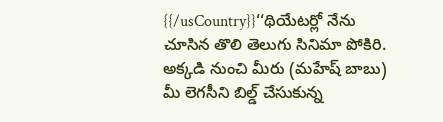{{/usCountry}}‘‘థియేటర్లో నేను చూసిన తొలి తెలుగు సినిమా పోకిరి. అక్కడి నుంచి మీరు (మహేష్ బాబు) మీ లెగసీని బిల్డ్ చేసుకున్న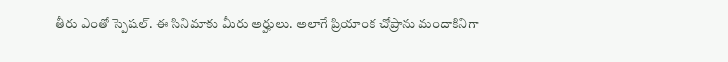తీరు ఎంతో స్పెషల్. ఈ సినిమాకు మీరు అర్హులు. అలాగే ప్రియాంక చోప్రాను మందాకినిగా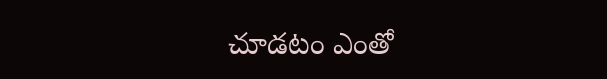చూడటం ఎంతో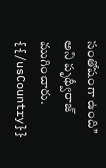సంతోషంగా ఉంది’’ అని పృథ్వీరాజ్ ముగించారు.
{{/usCountry}}